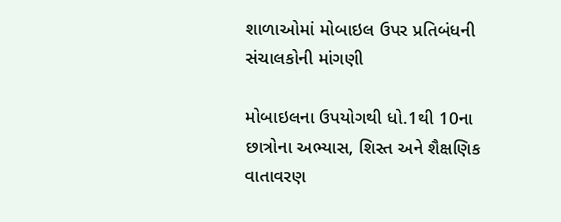શાળાઓમાં મોબાઇલ ઉપર પ્રતિબંધની સંચાલકોની માંગણી

મોબાઇલના ઉપયોગથી ધો.1થી 10ના છાત્રોના અભ્યાસ, શિસ્ત અને શૈક્ષણિક વાતાવરણ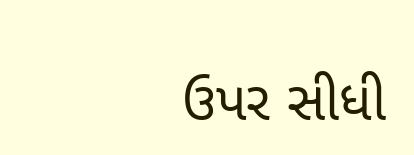ઉપર સીધી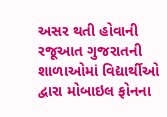અસર થતી હોવાની રજૂઆત ગુજરાતની શાળાઓમાં વિદ્યાર્થીઓ દ્વારા મોબાઇલ ફોનના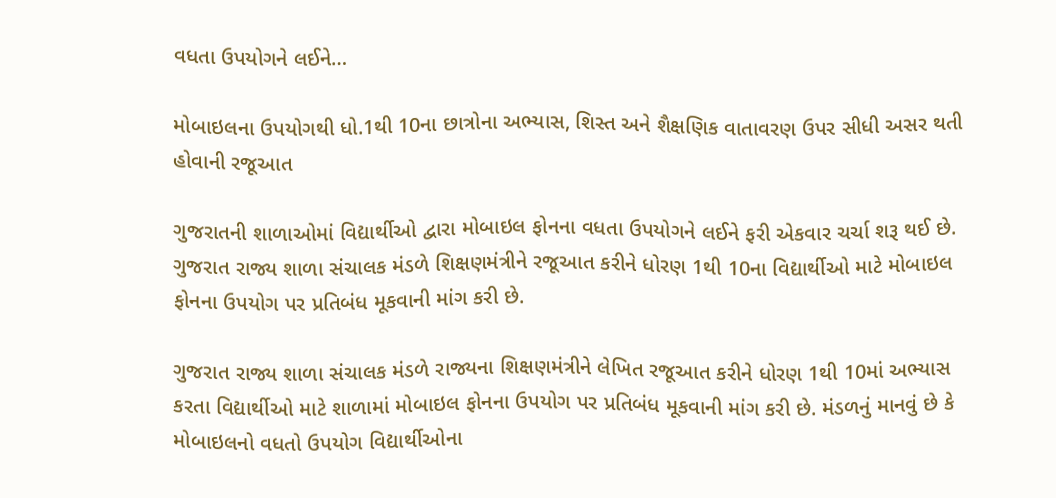વધતા ઉપયોગને લઈને…

મોબાઇલના ઉપયોગથી ધો.1થી 10ના છાત્રોના અભ્યાસ, શિસ્ત અને શૈક્ષણિક વાતાવરણ ઉપર સીધી અસર થતી હોવાની રજૂઆત

ગુજરાતની શાળાઓમાં વિદ્યાર્થીઓ દ્વારા મોબાઇલ ફોનના વધતા ઉપયોગને લઈને ફરી એકવાર ચર્ચા શરૂ થઈ છે. ગુજરાત રાજ્ય શાળા સંચાલક મંડળે શિક્ષણમંત્રીને રજૂઆત કરીને ધોરણ 1થી 10ના વિદ્યાર્થીઓ માટે મોબાઇલ ફોનના ઉપયોગ પર પ્રતિબંધ મૂકવાની માંગ કરી છે.

ગુજરાત રાજ્ય શાળા સંચાલક મંડળે રાજ્યના શિક્ષણમંત્રીને લેખિત રજૂઆત કરીને ધોરણ 1થી 10માં અભ્યાસ કરતા વિદ્યાર્થીઓ માટે શાળામાં મોબાઇલ ફોનના ઉપયોગ પર પ્રતિબંધ મૂકવાની માંગ કરી છે. મંડળનું માનવું છે કે મોબાઇલનો વધતો ઉપયોગ વિદ્યાર્થીઓના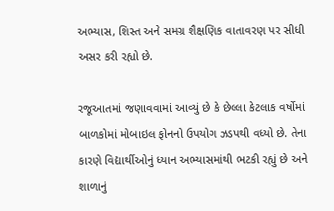અભ્યાસ, શિસ્ત અને સમગ્ર શૈક્ષણિક વાતાવરણ પર સીધી અસર કરી રહ્યો છે.

રજૂઆતમાં જણાવવામાં આવ્યું છે કે છેલ્લા કેટલાક વર્ષોમાં બાળકોમાં મોબાઇલ ફોનનો ઉપયોગ ઝડપથી વધ્યો છે. તેના કારણે વિદ્યાર્થીઓનું ધ્યાન અભ્યાસમાંથી ભટકી રહ્યું છે અને શાળાનું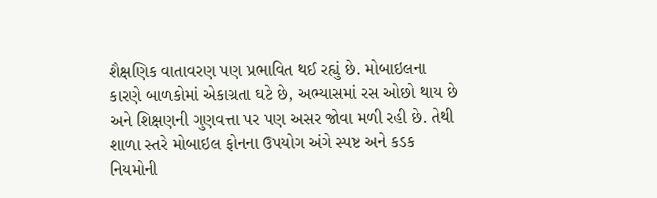શૈક્ષણિક વાતાવરણ પણ પ્રભાવિત થઈ રહ્યું છે. મોબાઇલના કારણે બાળકોમાં એકાગ્રતા ઘટે છે, અભ્યાસમાં રસ ઓછો થાય છે અને શિક્ષણની ગુણવત્તા પર પણ અસર જોવા મળી રહી છે. તેથી શાળા સ્તરે મોબાઇલ ફોનના ઉપયોગ અંગે સ્પષ્ટ અને કડક નિયમોની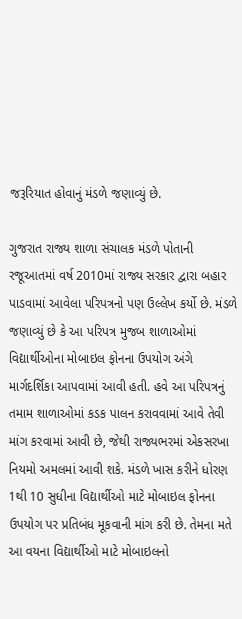જરૂરિયાત હોવાનું મંડળે જણાવ્યું છે.

ગુજરાત રાજ્ય શાળા સંચાલક મંડળે પોતાની રજૂઆતમાં વર્ષ 2010માં રાજ્ય સરકાર દ્વારા બહાર પાડવામાં આવેલા પરિપત્રનો પણ ઉલ્લેખ કર્યો છે. મંડળે જણાવ્યું છે કે આ પરિપત્ર મુજબ શાળાઓમાં વિદ્યાર્થીઓના મોબાઇલ ફોનના ઉપયોગ અંગે માર્ગદર્શિકા આપવામાં આવી હતી. હવે આ પરિપત્રનું તમામ શાળાઓમાં કડક પાલન કરાવવામાં આવે તેવી માંગ કરવામાં આવી છે, જેથી રાજ્યભરમાં એકસરખા નિયમો અમલમાં આવી શકે. મંડળે ખાસ કરીને ધોરણ 1થી 10 સુધીના વિદ્યાર્થીઓ માટે મોબાઇલ ફોનના ઉપયોગ પર પ્રતિબંધ મૂકવાની માંગ કરી છે. તેમના મતે આ વયના વિદ્યાર્થીઓ માટે મોબાઇલનો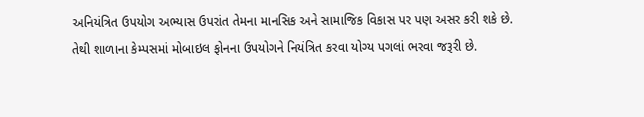અનિયંત્રિત ઉપયોગ અભ્યાસ ઉપરાંત તેમના માનસિક અને સામાજિક વિકાસ પર પણ અસર કરી શકે છે. તેથી શાળાના કેમ્પસમાં મોબાઇલ ફોનના ઉપયોગને નિયંત્રિત કરવા યોગ્ય પગલાં ભરવા જરૂરી છે.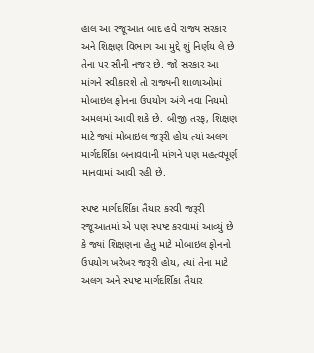હાલ આ રજૂઆત બાદ હવે રાજ્ય સરકાર અને શિક્ષણ વિભાગ આ મુદ્દે શું નિર્ણય લે છે તેના પર સૌની નજર છે. જો સરકાર આ માંગને સ્વીકારશે તો રાજ્યની શાળાઓમાં મોબાઇલ ફોનના ઉપયોગ અંગે નવા નિયમો અમલમાં આવી શકે છે. બીજી તરફ, શિક્ષણ માટે જ્યાં મોબાઇલ જરૂરી હોય ત્યાં અલગ માર્ગદર્શિકા બનાવવાની માંગને પણ મહત્વપૂર્ણ માનવામાં આવી રહી છે.

સ્પષ્ટ માર્ગદર્શિકા તૈયાર કરવી જરૂરી
રજૂઆતમાં એ પણ સ્પષ્ટ કરવામાં આવ્યું છે કે જ્યાં શિક્ષણના હેતુ માટે મોબાઇલ ફોનનો ઉપયોગ ખરેખર જરૂરી હોય, ત્યાં તેના માટે અલગ અને સ્પષ્ટ માર્ગદર્શિકા તૈયાર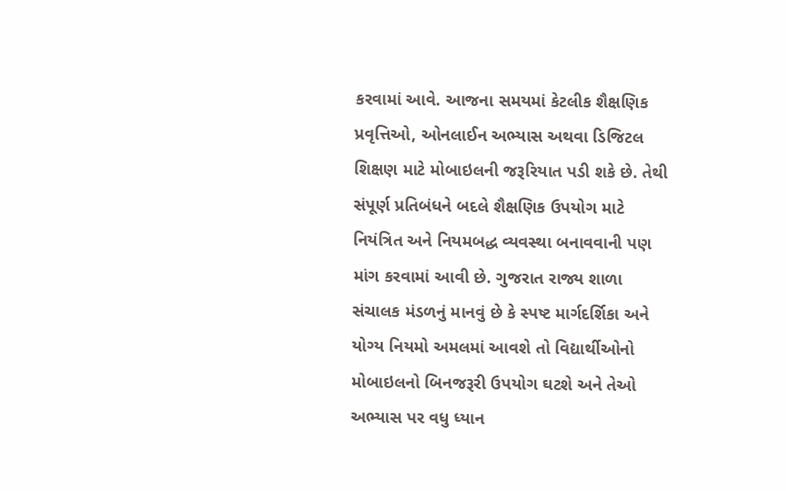કરવામાં આવે. આજના સમયમાં કેટલીક શૈક્ષણિક પ્રવૃત્તિઓ, ઓનલાઈન અભ્યાસ અથવા ડિજિટલ શિક્ષણ માટે મોબાઇલની જરૂરિયાત પડી શકે છે. તેથી સંપૂર્ણ પ્રતિબંધને બદલે શૈક્ષણિક ઉપયોગ માટે નિયંત્રિત અને નિયમબદ્ધ વ્યવસ્થા બનાવવાની પણ માંગ કરવામાં આવી છે. ગુજરાત રાજ્ય શાળા સંચાલક મંડળનું માનવું છે કે સ્પષ્ટ માર્ગદર્શિકા અને યોગ્ય નિયમો અમલમાં આવશે તો વિદ્યાર્થીઓનો મોબાઇલનો બિનજરૂરી ઉપયોગ ઘટશે અને તેઓ અભ્યાસ પર વધુ ધ્યાન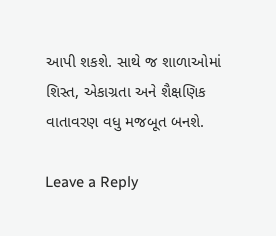આપી શકશે. સાથે જ શાળાઓમાં શિસ્ત, એકાગ્રતા અને શૈક્ષણિક વાતાવરણ વધુ મજબૂત બનશે.

Leave a Reply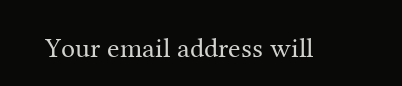Your email address will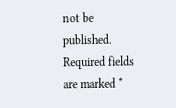not be published. Required fields are marked *